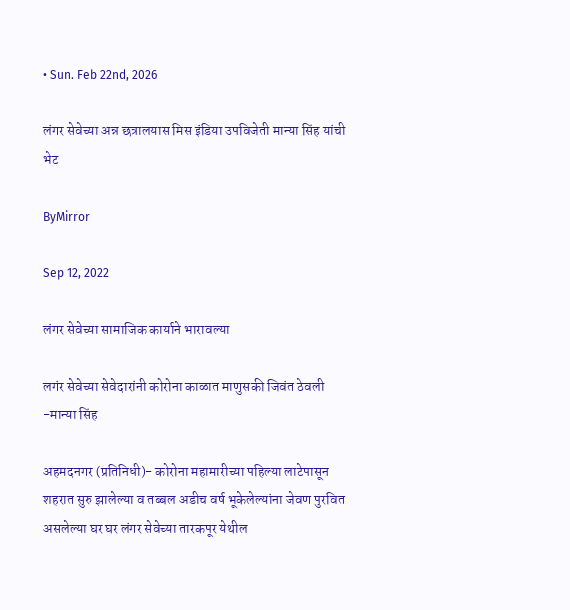• Sun. Feb 22nd, 2026

लंगर सेवेच्या अन्न छत्रालयास मिस इंडिया उपविजेती मान्या सिंह यांची भेट

ByMirror

Sep 12, 2022

लंगर सेवेच्या सामाजिक कार्याने भारावल्या

लगंर सेवेच्या सेवेदारांनी कोरोना काळात माणुसकी जिवंत ठेवली -मान्या सिंह

अहमदनगर (प्रतिनिधी)- कोरोना महामारीच्या पहिल्या लाटेपासून शहरात सुरु झालेल्या व तब्बल अडीच वर्ष भूकेलेल्यांना जेवण पुरवित असलेल्या घर घर लंगर सेवेच्या तारकपूर येथील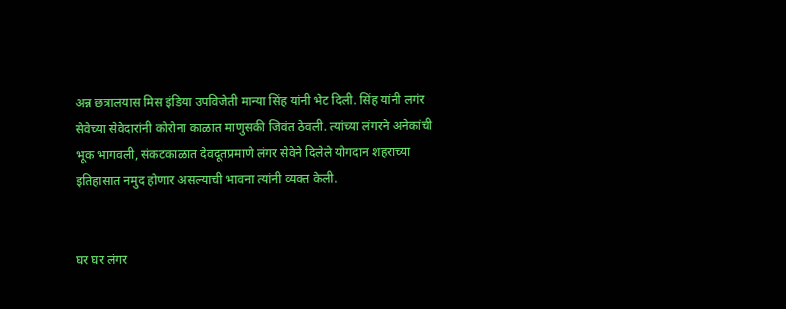अन्न छत्रालयास मिस इंडिया उपविजेती मान्या सिंह यांनी भेट दिली. सिंह यांनी लगंर सेवेच्या सेवेदारांनी कोरोना काळात माणुसकी जिवंत ठेवली. त्यांच्या लंगरने अनेकांची भूक भागवली, संकटकाळात देवदूतप्रमाणे लंगर सेवेने दिलेले योगदान शहराच्या इतिहासात नमुद होणार असल्याची भावना त्यांनी व्यक्त केली.


घर घर लंगर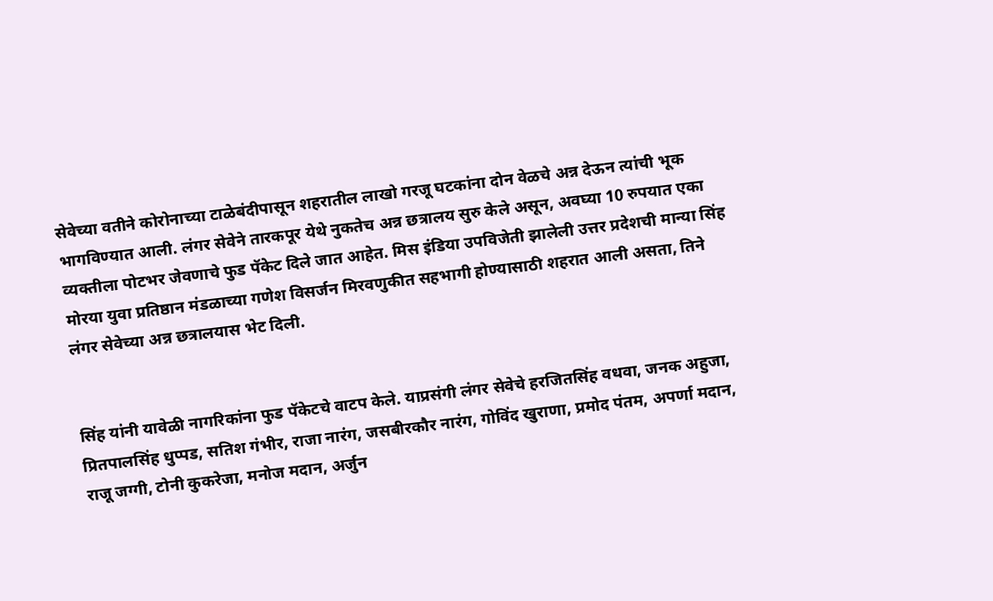सेवेच्या वतीने कोरोनाच्या टाळेबंदीपासून शहरातील लाखो गरजू घटकांना दोन वेळचे अन्न देऊन त्यांची भूक भागविण्यात आली. लंगर सेवेने तारकपूर येथे नुकतेच अन्न छत्रालय सुरु केले असून, अवघ्या 10 रुपयात एका व्यक्तीला पोटभर जेवणाचे फुड पॅकेट दिले जात आहेत. मिस इंडिया उपविजेती झालेली उत्तर प्रदेशची मान्या सिंह मोरया युवा प्रतिष्ठान मंडळाच्या गणेश विसर्जन मिरवणुकीत सहभागी होण्यासाठी शहरात आली असता, तिने लंगर सेवेच्या अन्न छत्रालयास भेट दिली.


सिंह यांनी यावेळी नागरिकांना फुड पॅकेटचे वाटप केले. याप्रसंगी लंगर सेवेचे हरजितसिंह वधवा, जनक अहुजा, प्रितपालसिंह धुप्पड, सतिश गंभीर, राजा नारंग, जसबीरकौर नारंग, गोविंद खुराणा, प्रमोद पंतम, अपर्णा मदान, राजू जग्गी, टोनी कुकरेजा, मनोज मदान, अर्जुन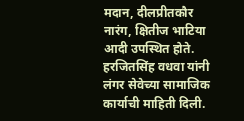मदान, दीलप्रीतकौर नारंग, क्षितीज भाटिया आदी उपस्थित होते. हरजितसिंह वधवा यांनी लंगर सेवेच्या सामाजिक कार्याची माहिती दिली.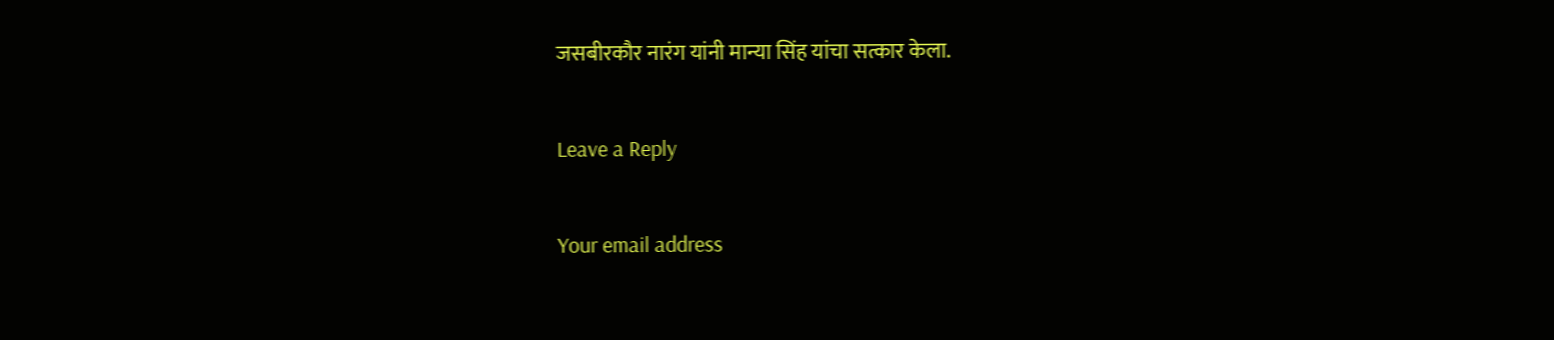जसबीरकौर नारंग यांनी मान्या सिंह यांचा सत्कार केला.

Leave a Reply

Your email address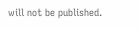will not be published.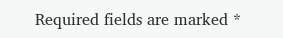Required fields are marked *